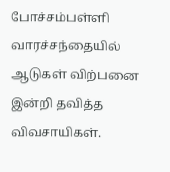போச்சம்பள்ளி வாரச்சந்தையில் ஆடுகள் விற்பனை இன்றி தவித்த விவசாயிகள்.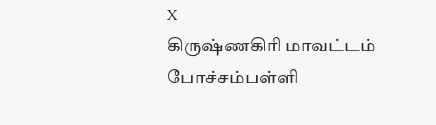X
கிருஷ்ணகிரி மாவட்டம் போச்சம்பள்ளி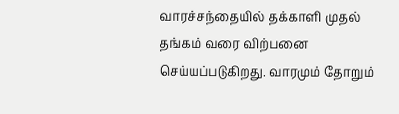வாரச்சந்தையில் தக்காளி முதல் தங்கம் வரை விற்பனை செய்யப்படுகிறது. வாரமும் தோறும்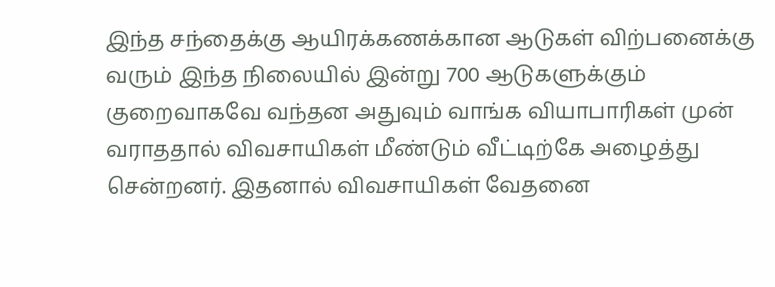இந்த சந்தைக்கு ஆயிரக்கணக்கான ஆடுகள் விற்பனைக்கு வரும் இந்த நிலையில் இன்று 700 ஆடுகளுக்கும் குறைவாகவே வந்தன அதுவும் வாங்க வியாபாரிகள் முன் வராததால் விவசாயிகள் மீண்டும் வீட்டிற்கே அழைத்து சென்றனர். இதனால் விவசாயிகள் வேதனை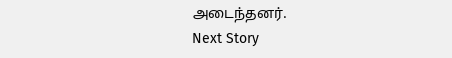அடைந்தனர்.
Next Story